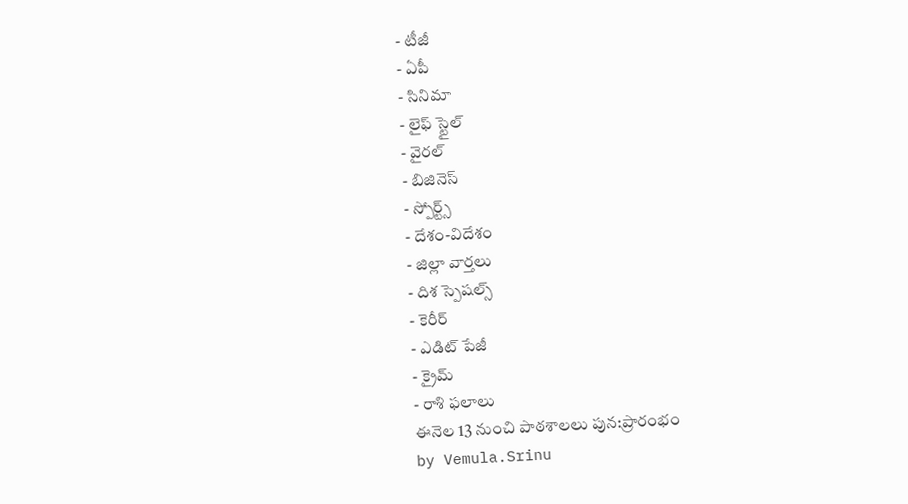- టీజీ
- ఏపీ
- సినిమా
- లైఫ్ స్టైల్
- వైరల్
- బిజినెస్
- స్పోర్ట్స్
- దేశం-విదేశం
- జిల్లా వార్తలు
- దిశ స్పెషల్స్
- కెరీర్
- ఎడిట్ పేజీ
- క్రైమ్
- రాశి ఫలాలు
ఈనెల 13 నుంచి పాఠశాలలు పున:ప్రారంభం
by Vemula.Srinu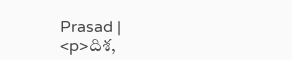Prasad |
<p>దిశ,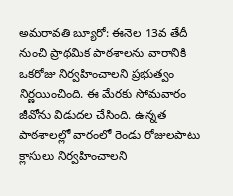అమరావతి బ్యూరో: ఈనెల 13వ తేదీ నుంచి ప్రాథమిక పాఠశాలను వారానికి ఒకరోజు నిర్వహించాలని ప్రభుత్వం నిర్ణయించింది. ఈ మేరకు సోమవారం జీవోను విడుదల చేసింది. ఉన్నత పాఠశాలల్లో వారంలో రెండు రోజులపాటు క్లాసులు నిర్వహించాలని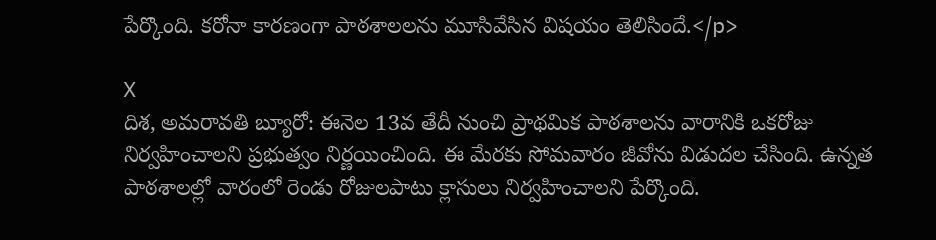పేర్కొంది. కరోనా కారణంగా పాఠశాలలను మూసివేసిన విషయం తెలిసిందే.</p>

X
దిశ, అమరావతి బ్యూరో: ఈనెల 13వ తేదీ నుంచి ప్రాథమిక పాఠశాలను వారానికి ఒకరోజు నిర్వహించాలని ప్రభుత్వం నిర్ణయించింది. ఈ మేరకు సోమవారం జీవోను విడుదల చేసింది. ఉన్నత పాఠశాలల్లో వారంలో రెండు రోజులపాటు క్లాసులు నిర్వహించాలని పేర్కొంది.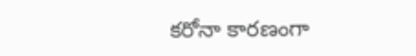కరోనా కారణంగా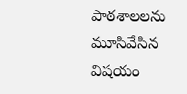పాఠశాలలను మూసివేసిన విషయం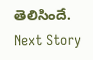తెలిసిందే.
Next Story